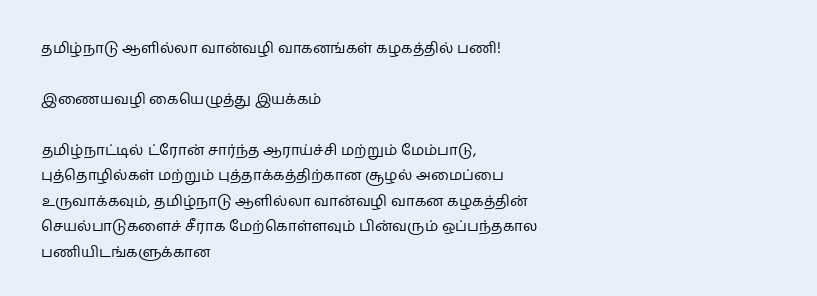தமிழ்நாடு ஆளில்லா வான்வழி வாகனங்கள் கழகத்தில் பணி!

இணையவழி கையெழுத்து இயக்கம்

தமிழ்நாட்டில் ட்ரோன் சார்ந்த ஆராய்ச்சி மற்றும் மேம்பாடு, புத்தொழில்கள் மற்றும் புத்தாக்கத்திற்கான சூழல் அமைப்பை உருவாக்கவும், தமிழ்நாடு ஆளில்லா வான்வழி வாகன கழகத்தின் செயல்பாடுகளைச் சீராக மேற்கொள்ளவும் பின்வரும் ஒப்பந்தகால பணியிடங்களுக்கான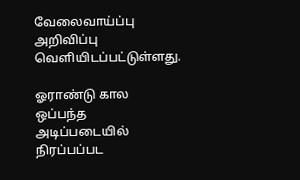வேலைவாய்ப்பு அறிவிப்பு வெளியிடப்பட்டுள்ளது.

ஓராண்டு கால ஒப்பந்த அடிப்படையில் நிரப்பப்பட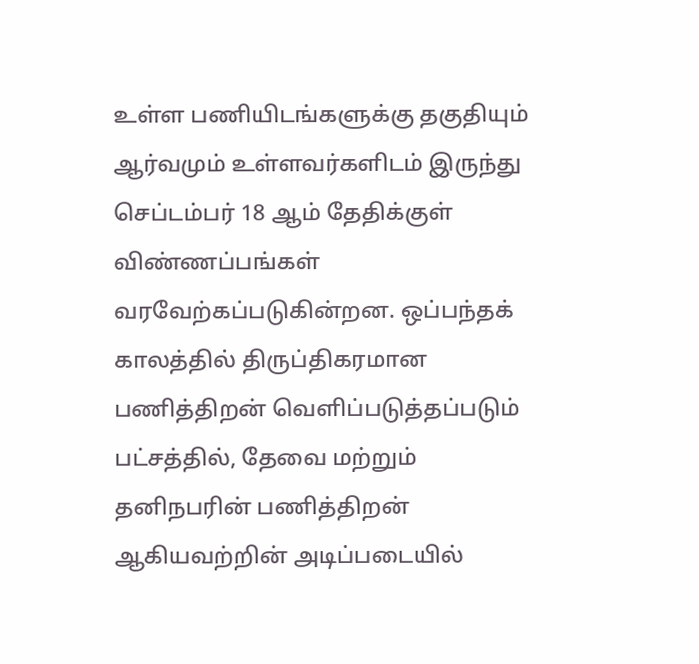உள்ள பணியிடங்களுக்கு தகுதியும் ஆர்வமும் உள்ளவர்களிடம் இருந்து செப்டம்பர் 18 ஆம் தேதிக்குள் விண்ணப்பங்கள் வரவேற்கப்படுகின்றன. ஒப்பந்தக் காலத்தில் திருப்திகரமான பணித்திறன் வெளிப்படுத்தப்படும் பட்சத்தில், தேவை மற்றும் தனிநபரின் பணித்திறன் ஆகியவற்றின் அடிப்படையில்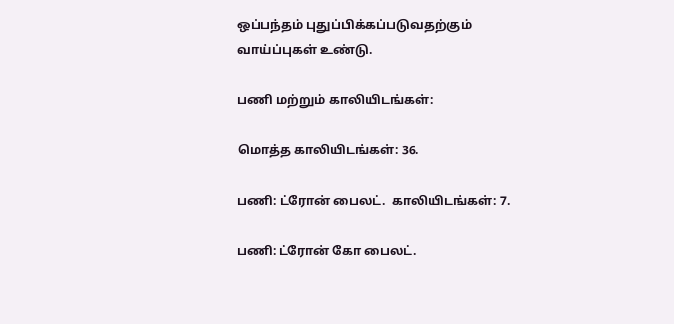ஒப்பந்தம் புதுப்பிக்கப்படுவதற்கும் வாய்ப்புகள் உண்டு.

பணி மற்றும் காலியிடங்கள்:

மொத்த காலியிடங்கள்: 36.

பணி: ட்ரோன் பைலட்.  காலியிடங்கள்: 7.

பணி: ட்ரோன் கோ பைலட்.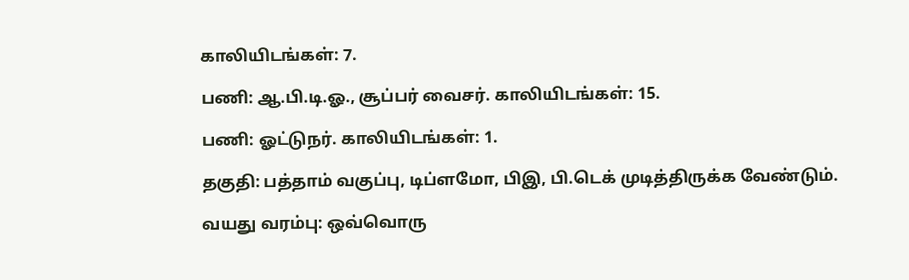காலியிடங்கள்: 7.

பணி: ஆ.பி.டி.ஓ., சூப்பர் வைசர். காலியிடங்கள்: 15.

பணி: ஓட்டுநர். காலியிடங்கள்: 1.

தகுதி: பத்தாம் வகுப்பு, டிப்ளமோ, பிஇ, பி.டெக் முடித்திருக்க வேண்டும்.

வயது வரம்பு: ஒவ்வொரு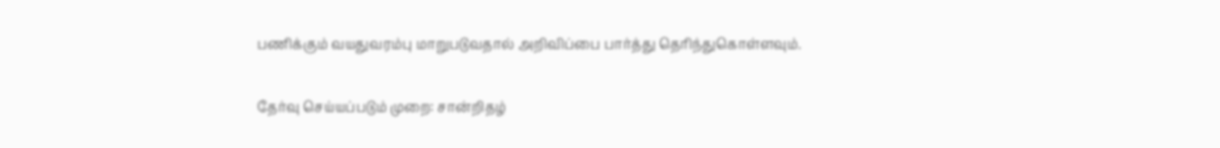பணிக்கும் வயதுவரம்பு மாறுபடுவதால் அறிவிப்பை பார்த்து தெரிந்துகொள்ளவும்.

தேர்வு செய்யப்படும் முறை: சான்றிதழ்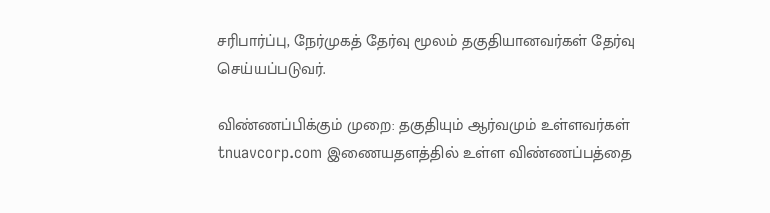சரிபார்ப்பு, நேர்முகத் தேர்வு மூலம் தகுதியானவர்கள் தேர்வு செய்யப்படுவர்.

விண்ணப்பிக்கும் முறை: தகுதியும் ஆர்வமும் உள்ளவர்கள் tnuavcorp.com இணையதளத்தில் உள்ள விண்ணப்பத்தை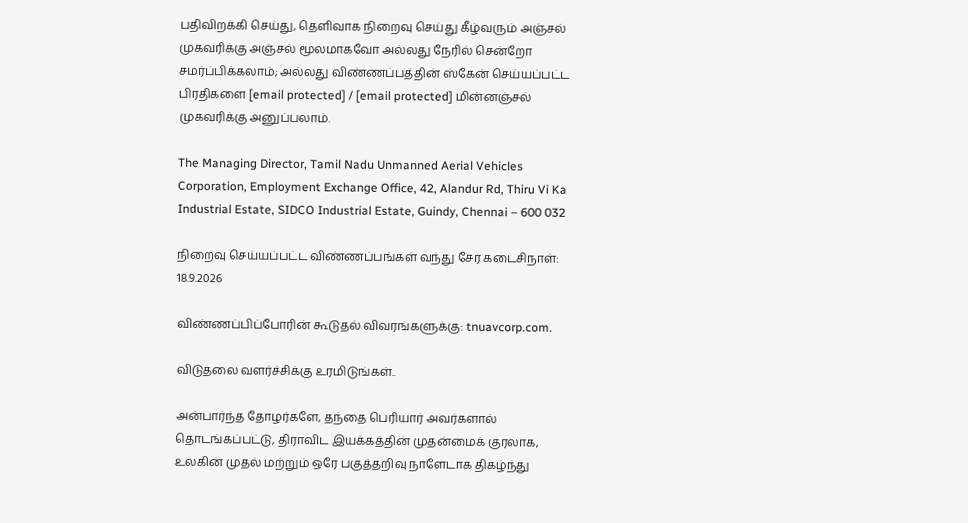பதிவிறக்கி செய்து, தெளிவாக நிறைவு செய்து கீழ்வரும் அஞ்சல் முகவரிக்கு அஞ்சல் மூலமாகவோ அல்லது நேரில் சென்றோ சமர்ப்பிக்கலாம்; அல்லது விண்ணப்பத்தின் ஸ்கேன் செய்யப்பட்ட பிரதிகளை [email protected] / [email protected] மின்னஞ்சல் முகவரிக்கு அனுப்பலாம்.

The Managing Director, Tamil Nadu Unmanned Aerial Vehicles Corporation, Employment Exchange Office, 42, Alandur Rd, Thiru Vi Ka Industrial Estate, SIDCO Industrial Estate, Guindy, Chennai – 600 032

நிறைவு செய்யப்பட்ட விண்ணப்பங்கள் வந்து சேர கடைசிநாள்: 18.9.2026

விண்ணப்பிப்போரின் கூடுதல் விவரங்களுக்கு: tnuavcorp.com.

விடுதலை வளர்ச்சிக்கு உரமிடுங்கள்..

அன்பார்ந்த தோழர்களே, தந்தை பெரியார் அவர்களால் தொடங்கப்பட்டு, திராவிட இயக்கத்தின் முதன்மைக் குரலாக, உலகின் முதல் மற்றும் ஒரே பகுத்தறிவு நாளேடாக திகழ்ந்து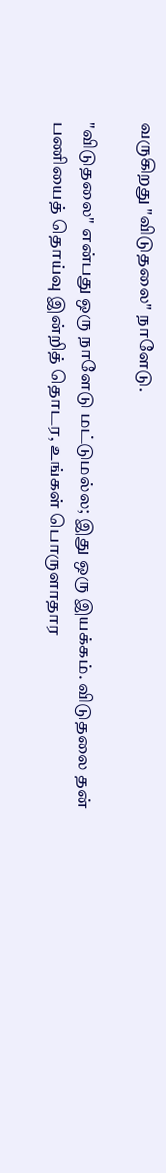வருகிறது "விடுதலை" நாளேடு.

"விடுதலை" என்பது ஒரு நாளேடு மட்டுமல்ல; இது ஒரு இயக்கம். விடுதலை தன் பணியைத் தொய்வு இன்றித் தொடர, உங்கள் பொருளாதார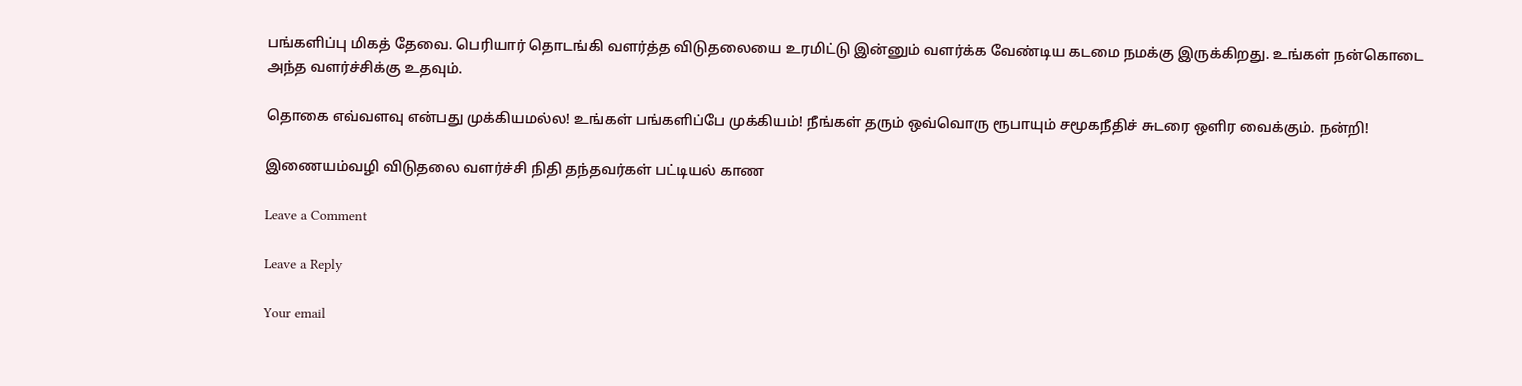பங்களிப்பு மிகத் தேவை. பெரியார் தொடங்கி வளர்த்த விடுதலையை உரமிட்டு இன்னும் வளர்க்க வேண்டிய கடமை நமக்கு இருக்கிறது. உங்கள் நன்கொடை அந்த வளர்ச்சிக்கு உதவும்.

தொகை எவ்வளவு என்பது முக்கியமல்ல! உங்கள் பங்களிப்பே முக்கியம்! நீங்கள் தரும் ஒவ்வொரு ரூபாயும் சமூகநீதிச் சுடரை ஒளிர வைக்கும். நன்றி!

இணையம்வழி விடுதலை வளர்ச்சி நிதி தந்தவர்கள் பட்டியல் காண

Leave a Comment

Leave a Reply

Your email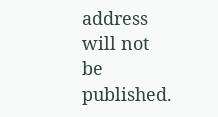address will not be published.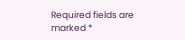Required fields are marked *